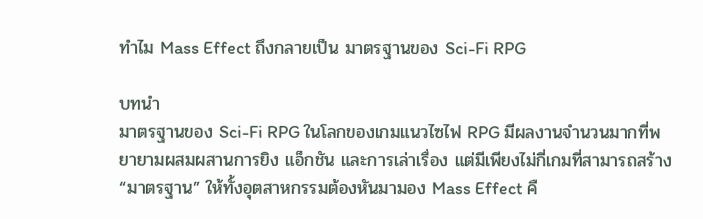ทำไม Mass Effect ถึงกลายเป็น มาตรฐานของ Sci-Fi RPG

บทนำ
มาตรฐานของ Sci-Fi RPG ในโลกของเกมแนวไซไฟ RPG มีผลงานจำนวนมากที่พยายามผสมผสานการยิง แอ็กชัน และการเล่าเรื่อง แต่มีเพียงไม่กี่เกมที่สามารถสร้าง “มาตรฐาน” ให้ทั้งอุตสาหกรรมต้องหันมามอง Mass Effect คื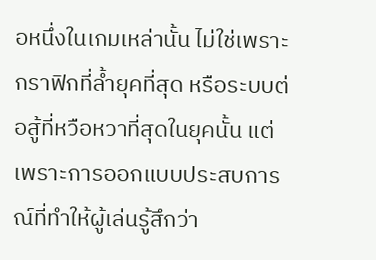อหนึ่งในเกมเหล่านั้น ไม่ใช่เพราะกราฟิกที่ล้ำยุคที่สุด หรือระบบต่อสู้ที่หวือหวาที่สุดในยุคนั้น แต่เพราะการออกแบบประสบการณ์ที่ทำให้ผู้เล่นรู้สึกว่า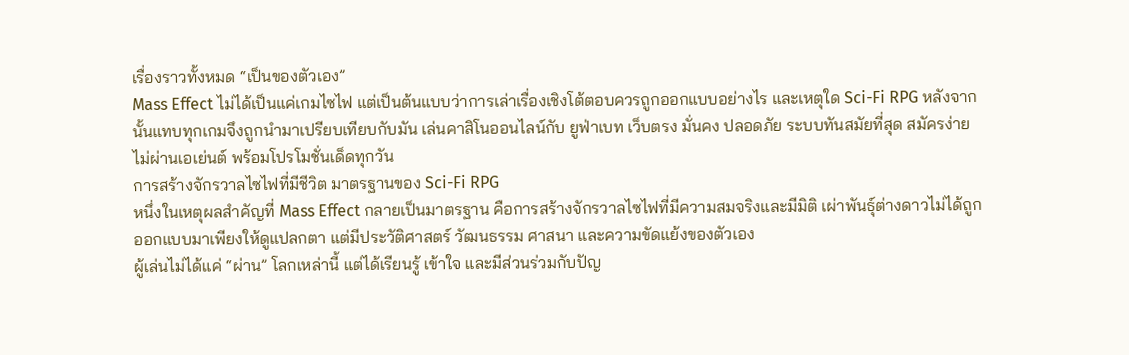เรื่องราวทั้งหมด “เป็นของตัวเอง”
Mass Effect ไม่ได้เป็นแค่เกมไซไฟ แต่เป็นต้นแบบว่าการเล่าเรื่องเชิงโต้ตอบควรถูกออกแบบอย่างไร และเหตุใด Sci-Fi RPG หลังจากนั้นแทบทุกเกมจึงถูกนำมาเปรียบเทียบกับมัน เล่นคาสิโนออนไลน์กับ ยูฟ่าเบท เว็บตรง มั่นคง ปลอดภัย ระบบทันสมัยที่สุด สมัครง่าย ไม่ผ่านเอเย่นต์ พร้อมโปรโมชั่นเด็ดทุกวัน
การสร้างจักรวาลไซไฟที่มีชีวิต มาตรฐานของ Sci-Fi RPG
หนึ่งในเหตุผลสำคัญที่ Mass Effect กลายเป็นมาตรฐาน คือการสร้างจักรวาลไซไฟที่มีความสมจริงและมีมิติ เผ่าพันธุ์ต่างดาวไม่ได้ถูกออกแบบมาเพียงให้ดูแปลกตา แต่มีประวัติศาสตร์ วัฒนธรรม ศาสนา และความขัดแย้งของตัวเอง
ผู้เล่นไม่ได้แค่ “ผ่าน” โลกเหล่านี้ แต่ได้เรียนรู้ เข้าใจ และมีส่วนร่วมกับปัญ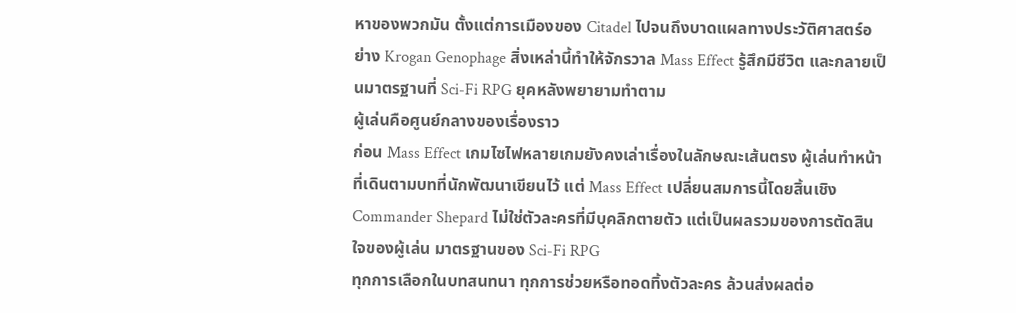หาของพวกมัน ตั้งแต่การเมืองของ Citadel ไปจนถึงบาดแผลทางประวัติศาสตร์อย่าง Krogan Genophage สิ่งเหล่านี้ทำให้จักรวาล Mass Effect รู้สึกมีชีวิต และกลายเป็นมาตรฐานที่ Sci-Fi RPG ยุคหลังพยายามทำตาม
ผู้เล่นคือศูนย์กลางของเรื่องราว
ก่อน Mass Effect เกมไซไฟหลายเกมยังคงเล่าเรื่องในลักษณะเส้นตรง ผู้เล่นทำหน้าที่เดินตามบทที่นักพัฒนาเขียนไว้ แต่ Mass Effect เปลี่ยนสมการนี้โดยสิ้นเชิง Commander Shepard ไม่ใช่ตัวละครที่มีบุคลิกตายตัว แต่เป็นผลรวมของการตัดสินใจของผู้เล่น มาตรฐานของ Sci-Fi RPG
ทุกการเลือกในบทสนทนา ทุกการช่วยหรือทอดทิ้งตัวละคร ล้วนส่งผลต่อ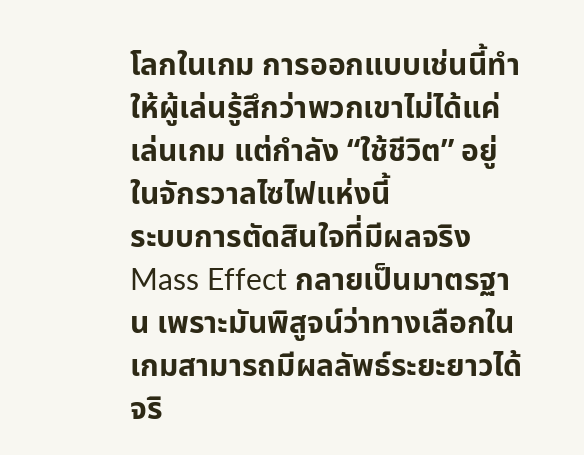โลกในเกม การออกแบบเช่นนี้ทำให้ผู้เล่นรู้สึกว่าพวกเขาไม่ได้แค่เล่นเกม แต่กำลัง “ใช้ชีวิต” อยู่ในจักรวาลไซไฟแห่งนี้
ระบบการตัดสินใจที่มีผลจริง
Mass Effect กลายเป็นมาตรฐาน เพราะมันพิสูจน์ว่าทางเลือกในเกมสามารถมีผลลัพธ์ระยะยาวได้จริ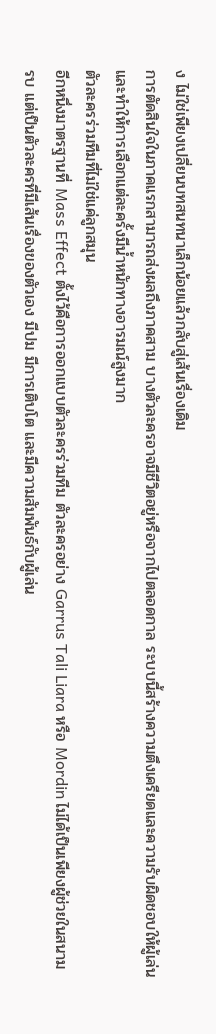ง ไม่ใช่เพียงเปลี่ยนบทสนทนาเล็กน้อยแล้วกลับสู่เส้นเรื่องเดิม
การตัดสินใจในภาคแรกสามารถส่งผลถึงภาคสาม บางตัวละครอาจมีชีวิตอยู่หรือจากไปตลอดกาล ระบบนี้สร้างความตึงเครียดและความรับผิดชอบให้ผู้เล่น และทำให้การเลือกแต่ละครั้งมีน้ำหนักทางอารมณ์สูงมาก
ตัวละครร่วมทีมที่ไม่ใช่แค่ลูกสมุน
อีกหนึ่งมาตรฐานที่ Mass Effect ตั้งไว้คือการออกแบบตัวละครร่วมทีม ตัวละครอย่าง Garrus Tali Liara หรือ Mordin ไม่ได้เป็นเพียงผู้ช่วยในสนามรบ แต่เป็นตัวละครที่มีเส้นเรื่องของตัวเอง มีปม มีการเติบโต และมีความสัมพันธ์กับผู้เล่น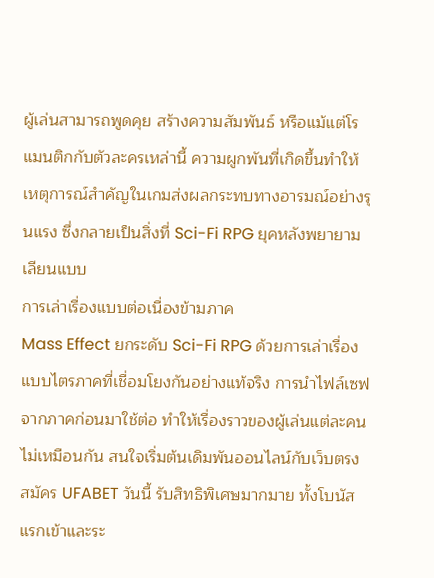ผู้เล่นสามารถพูดคุย สร้างความสัมพันธ์ หรือแม้แต่โรแมนติกกับตัวละครเหล่านี้ ความผูกพันที่เกิดขึ้นทำให้เหตุการณ์สำคัญในเกมส่งผลกระทบทางอารมณ์อย่างรุนแรง ซึ่งกลายเป็นสิ่งที่ Sci-Fi RPG ยุคหลังพยายามเลียนแบบ
การเล่าเรื่องแบบต่อเนื่องข้ามภาค
Mass Effect ยกระดับ Sci-Fi RPG ด้วยการเล่าเรื่องแบบไตรภาคที่เชื่อมโยงกันอย่างแท้จริง การนำไฟล์เซฟจากภาคก่อนมาใช้ต่อ ทำให้เรื่องราวของผู้เล่นแต่ละคนไม่เหมือนกัน สนใจเริ่มต้นเดิมพันออนไลน์กับเว็บตรง สมัคร UFABET วันนี้ รับสิทธิพิเศษมากมาย ทั้งโบนัสแรกเข้าและระ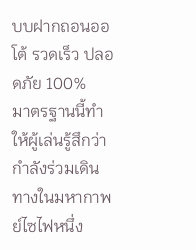บบฝากถอนออโต้ รวดเร็ว ปลอดภัย 100%
มาตรฐานนี้ทำให้ผู้เล่นรู้สึกว่ากำลังร่วมเดินทางในมหากาพย์ไซไฟหนึ่ง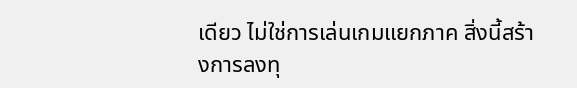เดียว ไม่ใช่การเล่นเกมแยกภาค สิ่งนี้สร้างการลงทุ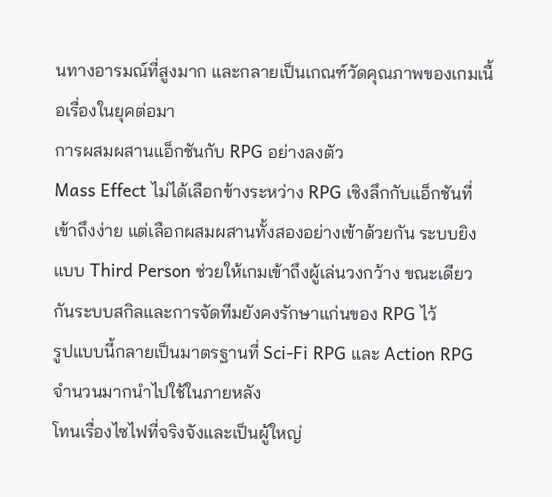นทางอารมณ์ที่สูงมาก และกลายเป็นเกณฑ์วัดคุณภาพของเกมเนื้อเรื่องในยุคต่อมา
การผสมผสานแอ็กชันกับ RPG อย่างลงตัว
Mass Effect ไม่ได้เลือกข้างระหว่าง RPG เชิงลึกกับแอ็กชันที่เข้าถึงง่าย แต่เลือกผสมผสานทั้งสองอย่างเข้าด้วยกัน ระบบยิงแบบ Third Person ช่วยให้เกมเข้าถึงผู้เล่นวงกว้าง ขณะเดียวกันระบบสกิลและการจัดทีมยังคงรักษาแก่นของ RPG ไว้
รูปแบบนี้กลายเป็นมาตรฐานที่ Sci-Fi RPG และ Action RPG จำนวนมากนำไปใช้ในภายหลัง
โทนเรื่องไซไฟที่จริงจังและเป็นผู้ใหญ่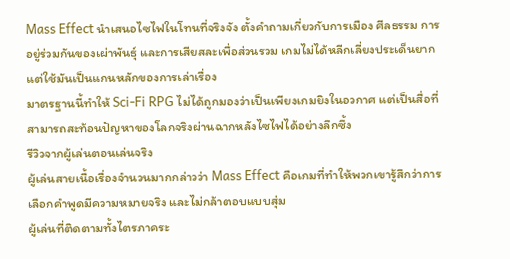Mass Effect นำเสนอไซไฟในโทนที่จริงจัง ตั้งคำถามเกี่ยวกับการเมือง ศีลธรรม การอยู่ร่วมกันของเผ่าพันธุ์ และการเสียสละเพื่อส่วนรวม เกมไม่ได้หลีกเลี่ยงประเด็นยาก แต่ใช้มันเป็นแกนหลักของการเล่าเรื่อง
มาตรฐานนี้ทำให้ Sci-Fi RPG ไม่ได้ถูกมองว่าเป็นเพียงเกมยิงในอวกาศ แต่เป็นสื่อที่สามารถสะท้อนปัญหาของโลกจริงผ่านฉากหลังไซไฟได้อย่างลึกซึ้ง
รีวิวจากผู้เล่นตอนเล่นจริง
ผู้เล่นสายเนื้อเรื่องจำนวนมากกล่าวว่า Mass Effect คือเกมที่ทำให้พวกเขารู้สึกว่าการเลือกคำพูดมีความหมายจริง และไม่กล้าตอบแบบสุ่ม
ผู้เล่นที่ติดตามทั้งไตรภาคระ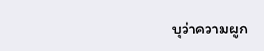บุว่าความผูก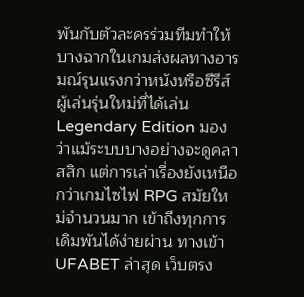พันกับตัวละครร่วมทีมทำให้บางฉากในเกมส่งผลทางอารมณ์รุนแรงกว่าหนังหรือซีรีส์
ผู้เล่นรุ่นใหม่ที่ได้เล่น Legendary Edition มองว่าแม้ระบบบางอย่างจะดูคลาสสิก แต่การเล่าเรื่องยังเหนือกว่าเกมไซไฟ RPG สมัยใหม่จำนวนมาก เข้าถึงทุกการเดิมพันได้ง่ายผ่าน ทางเข้า UFABET ล่าสุด เว็บตรง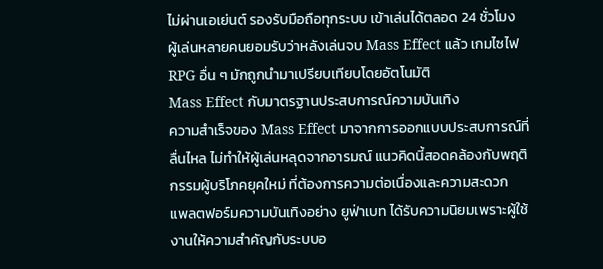ไม่ผ่านเอเย่นต์ รองรับมือถือทุกระบบ เข้าเล่นได้ตลอด 24 ชั่วโมง
ผู้เล่นหลายคนยอมรับว่าหลังเล่นจบ Mass Effect แล้ว เกมไซไฟ RPG อื่น ๆ มักถูกนำมาเปรียบเทียบโดยอัตโนมัติ
Mass Effect กับมาตรฐานประสบการณ์ความบันเทิง
ความสำเร็จของ Mass Effect มาจากการออกแบบประสบการณ์ที่ลื่นไหล ไม่ทำให้ผู้เล่นหลุดจากอารมณ์ แนวคิดนี้สอดคล้องกับพฤติกรรมผู้บริโภคยุคใหม่ ที่ต้องการความต่อเนื่องและความสะดวก
แพลตฟอร์มความบันเทิงอย่าง ยูฟ่าเบท ได้รับความนิยมเพราะผู้ใช้งานให้ความสำคัญกับระบบอ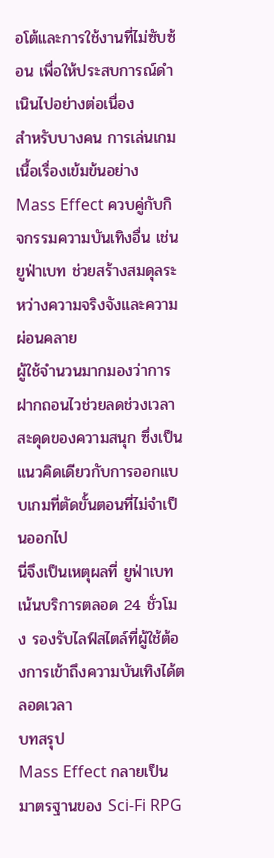อโต้และการใช้งานที่ไม่ซับซ้อน เพื่อให้ประสบการณ์ดำเนินไปอย่างต่อเนื่อง
สำหรับบางคน การเล่นเกมเนื้อเรื่องเข้มข้นอย่าง Mass Effect ควบคู่กับกิจกรรมความบันเทิงอื่น เช่น ยูฟ่าเบท ช่วยสร้างสมดุลระหว่างความจริงจังและความผ่อนคลาย
ผู้ใช้จำนวนมากมองว่าการฝากถอนไวช่วยลดช่วงเวลาสะดุดของความสนุก ซึ่งเป็นแนวคิดเดียวกับการออกแบบเกมที่ตัดขั้นตอนที่ไม่จำเป็นออกไป
นี่จึงเป็นเหตุผลที่ ยูฟ่าเบท เน้นบริการตลอด 24 ชั่วโมง รองรับไลฟ์สไตล์ที่ผู้ใช้ต้องการเข้าถึงความบันเทิงได้ตลอดเวลา
บทสรุป
Mass Effect กลายเป็นมาตรฐานของ Sci-Fi RPG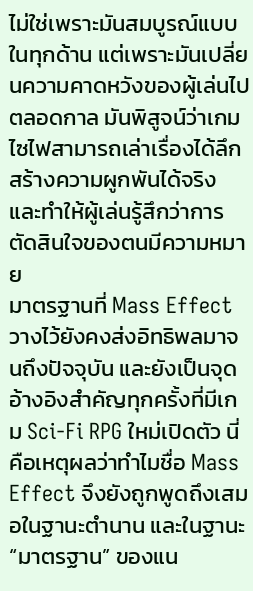ไม่ใช่เพราะมันสมบูรณ์แบบในทุกด้าน แต่เพราะมันเปลี่ยนความคาดหวังของผู้เล่นไปตลอดกาล มันพิสูจน์ว่าเกมไซไฟสามารถเล่าเรื่องได้ลึก สร้างความผูกพันได้จริง และทำให้ผู้เล่นรู้สึกว่าการตัดสินใจของตนมีความหมาย
มาตรฐานที่ Mass Effect วางไว้ยังคงส่งอิทธิพลมาจนถึงปัจจุบัน และยังเป็นจุดอ้างอิงสำคัญทุกครั้งที่มีเกม Sci-Fi RPG ใหม่เปิดตัว นี่คือเหตุผลว่าทำไมชื่อ Mass Effect จึงยังถูกพูดถึงเสมอในฐานะตำนาน และในฐานะ “มาตรฐาน” ของแน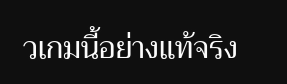วเกมนี้อย่างแท้จริง